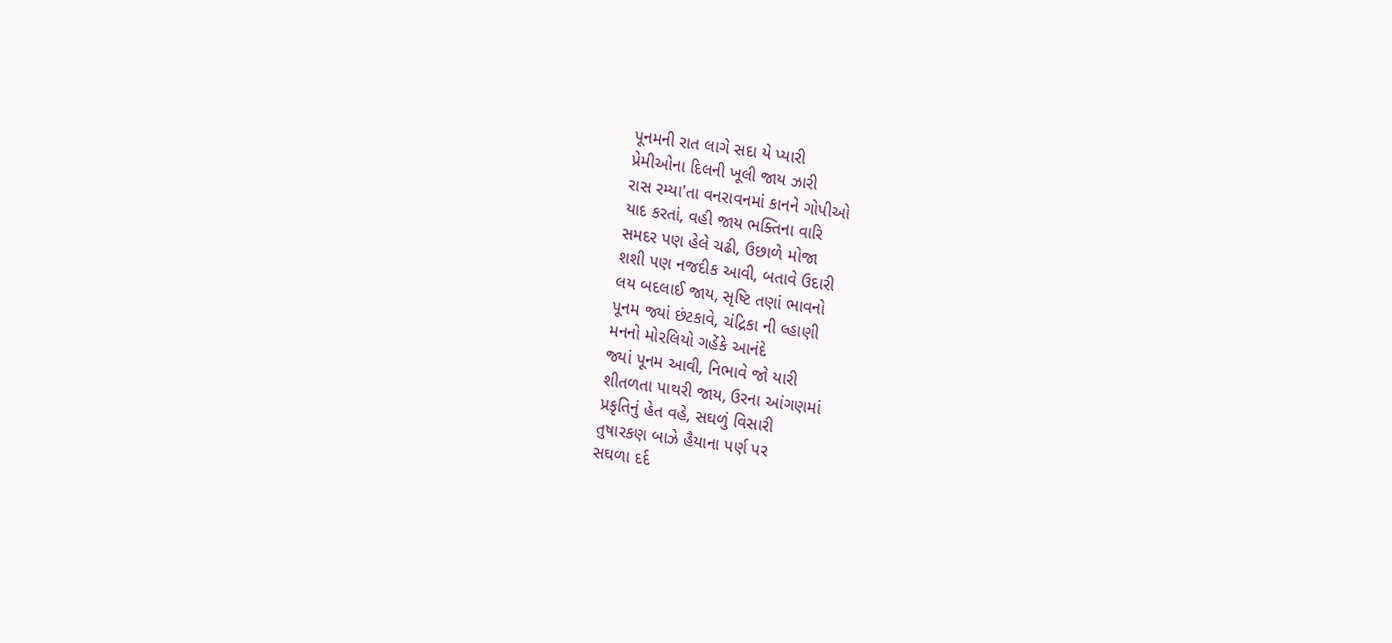પૂનમની રાત લાગે સદા યે પ્યારી
પ્રેમીઓના દિલની ખૂલી જાય ઝારી
રાસ રમ્યા'તા વનરાવનમાં કાનને ગોપીઓ
યાદ કરતાં, વહી જાય ભક્તિના વારિ
સમદર પણ હેલે ચઢી, ઉછાળે મોજા
શશી પણ નજદીક આવી, બતાવે ઉદારી
લય બદલાઈ જાય, સૃષ્ટિ તણાં ભાવનો
પૂનમ જ્યાં છંટકાવે, ચંદ્રિકા ની લ્હાણી
મનનો મોરલિયો ગહેંકે આનંદે
જ્યાં પૂનમ આવી, નિભાવે જો યારી
શીતળતા પાથરી જાય, ઉરના આંગણમાં
પ્રકૃતિનું હેત વહે, સઘળું વિસારી
તુષારકણ બાઝે હૈયાના પર્ણ પર
સઘળા દર્દ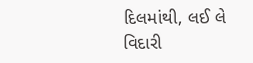દિલમાંથી, લઈ લે વિદારી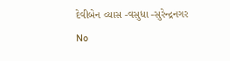દેવીબેન વ્યાસ -વસુધા -સુરેન્દ્રનગર
No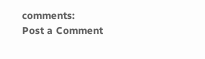comments:
Post a Comment